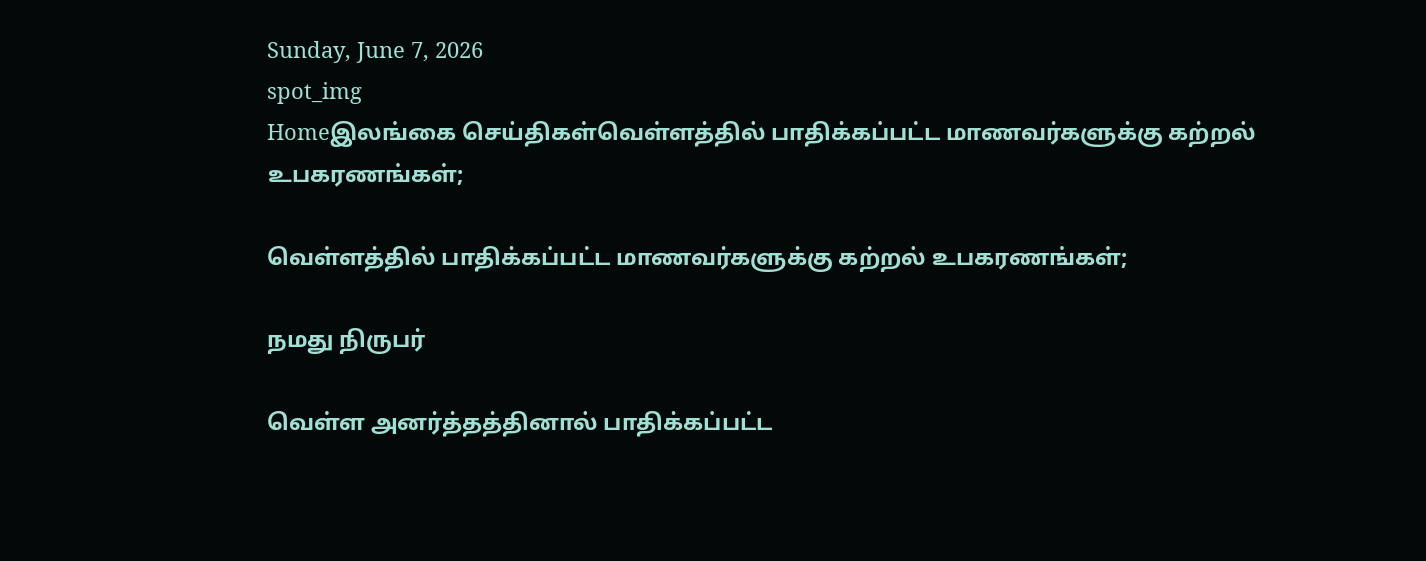Sunday, June 7, 2026
spot_img
Homeஇலங்கை செய்திகள்வெள்ளத்தில் பாதிக்கப்பட்ட மாணவர்களுக்கு கற்றல் உபகரணங்கள்;

வெள்ளத்தில் பாதிக்கப்பட்ட மாணவர்களுக்கு கற்றல் உபகரணங்கள்;

நமது நிருபர்

வெள்ள அனர்த்தத்தினால் பாதிக்கப்பட்ட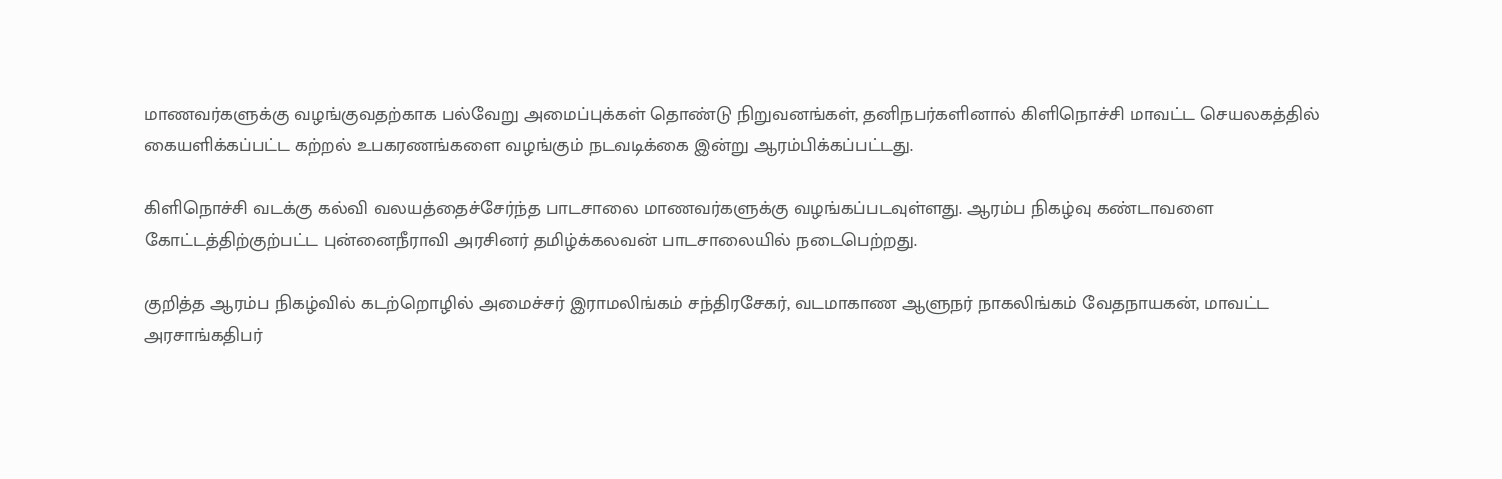மாணவர்களுக்கு வழங்குவதற்காக பல்வேறு அமைப்புக்கள் தொண்டு நிறுவனங்கள், தனிநபர்களினால் கிளிநொச்சி மாவட்ட செயலகத்தில் கையளிக்கப்பட்ட கற்றல் உபகரணங்களை வழங்கும் நடவடிக்கை இன்று ஆரம்பிக்கப்பட்டது.

கிளிநொச்சி வடக்கு கல்வி வலயத்தைச்சேர்ந்த பாடசாலை மாணவர்களுக்கு வழங்கப்படவுள்ளது. ஆரம்ப நிகழ்வு கண்டாவளை கோட்டத்திற்குற்பட்ட புன்னைநீராவி அரசினர் தமிழ்க்கலவன் பாடசாலையில் நடைபெற்றது.

குறித்த ஆரம்ப நிகழ்வில் கடற்றொழில் அமைச்சர் இராமலிங்கம் சந்திரசேகர், வடமாகாண ஆளுநர் நாகலிங்கம் வேதநாயகன், மாவட்ட அரசாங்கதிபர்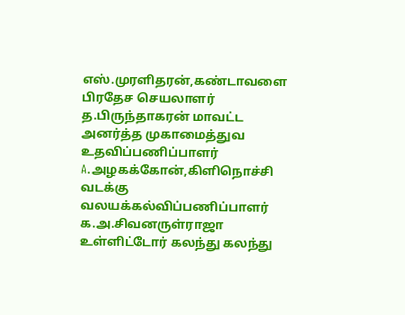எஸ்.முரளிதரன்,கண்டாவளை பிரதேச செயலாளர் த.பிருந்தாகரன் மாவட்ட அனர்த்த முகாமைத்துவ உதவிப்பணிப்பாளர் A.அழகக்கோன்,கிளிநொச்சி வடக்கு வலயக்கல்விப்பணிப்பாளர் க.அ.சிவனருள்ராஜா உள்ளிட்டோர் கலந்து கலந்து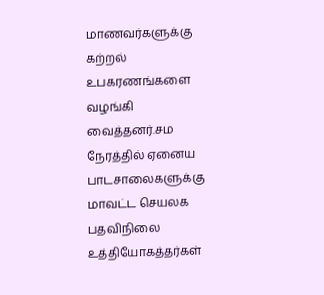மாணவர்களுக்கு கற்றல் உபகரணங்களை வழங்கி வைத்தனர்.சம நேரத்தில் ஏனைய பாடசாலைகளுக்கு மாவட்ட செயலக பதவிநிலை உத்தியோகத்தர்கள்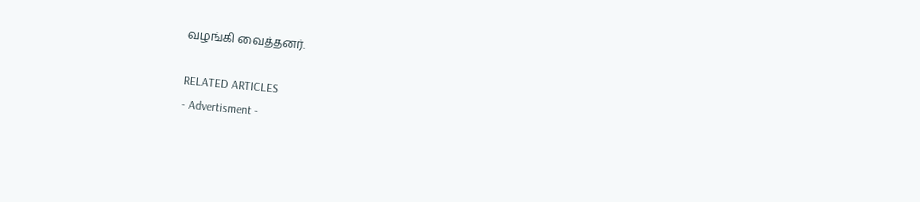வழங்கி வைத்தனர்.

RELATED ARTICLES
- Advertisment -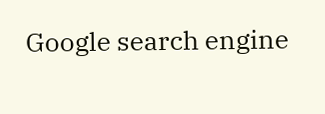Google search engine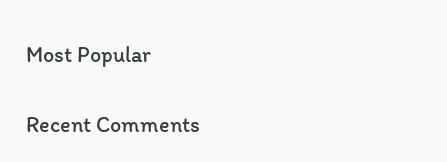Most Popular

Recent Comments